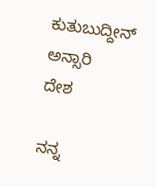ಕುತುಬುದ್ದೀನ್‌ ಅನ್ಸಾರಿ
ದೇಶ

ನನ್ನ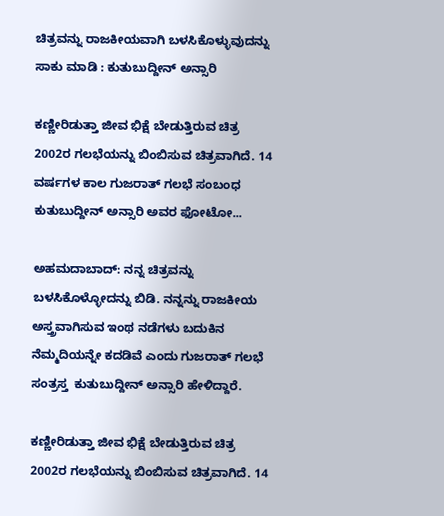ಚಿತ್ರವನ್ನು ರಾಜಕೀಯವಾಗಿ ಬಳಸಿಕೊಳ್ಳುವುದನ್ನು ಸಾಕು ಮಾಡಿ : ಕುತುಬುದ್ದೀನ್ ಅನ್ಸಾರಿ

ಕಣ್ಣೀರಿಡುತ್ತಾ ಜೀವ ಭಿಕ್ಷೆ ಬೇಡುತ್ತಿರುವ ಚಿತ್ರ 2002ರ ಗಲಭೆಯನ್ನು ಬಿಂಬಿಸುವ ಚಿತ್ರವಾಗಿದೆ. 14 ವರ್ಷಗಳ ಕಾಲ ಗುಜರಾತ್‌ ಗಲಭೆ ಸಂಬಂಧ ಕುತುಬುದ್ದೀನ್‌ ಅನ್ಸಾರಿ ಅವರ ಫೋಟೋ...

ಅಹಮದಾಬಾದ್: ನನ್ನ ಚಿತ್ರವನ್ನು ಬಳಸಿಕೊಳ್ಳೋದನ್ನು ಬಿಡಿ. ನನ್ನನ್ನು ರಾಜಕೀಯ ಅಸ್ತ್ರವಾಗಿಸುವ ಇಂಥ ನಡೆಗಳು ಬದುಕಿನ ನೆಮ್ಮದಿಯನ್ನೇ ಕದಡಿವೆ ಎಂದು ಗುಜರಾತ್ ಗಲಭೆ ಸಂತ್ರಸ್ತ  ಕುತುಬುದ್ದೀನ್ ಅನ್ಸಾರಿ ಹೇಳಿದ್ದಾರೆ.

ಕಣ್ಣೀರಿಡುತ್ತಾ ಜೀವ ಭಿಕ್ಷೆ ಬೇಡುತ್ತಿರುವ ಚಿತ್ರ 2002ರ ಗಲಭೆಯನ್ನು ಬಿಂಬಿಸುವ ಚಿತ್ರವಾಗಿದೆ. 14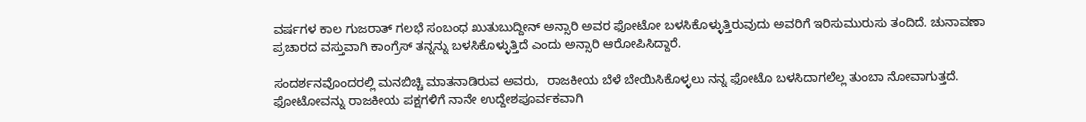ವರ್ಷಗಳ ಕಾಲ ಗುಜರಾತ್‌ ಗಲಭೆ ಸಂಬಂಧ ಖುತುಬುದ್ದೀನ್‌ ಅನ್ಸಾರಿ ಅವರ ಫೋಟೋ ಬಳಸಿಕೊಳ್ಳುತ್ತಿರುವುದು ಅವರಿಗೆ ಇರಿಸುಮುರುಸು ತಂದಿದೆ. ಚುನಾವಣಾ ಪ್ರಚಾರದ ವಸ್ತುವಾಗಿ ಕಾಂಗ್ರೆಸ್‌ ತನ್ನನ್ನು ಬಳಸಿಕೊಳ್ಳುತ್ತಿದೆ ಎಂದು ಅನ್ಸಾರಿ ಆರೋಪಿಸಿದ್ದಾರೆ.

ಸಂದರ್ಶನವೊಂದರಲ್ಲಿ ಮನಬಿಚ್ಚಿ ಮಾತನಾಡಿರುವ ಅವರು,  ರಾಜಕೀಯ ಬೆಳೆ ಬೇಯಿಸಿಕೊಳ್ಳಲು ನನ್ನ ಫೋಟೊ ಬಳಸಿದಾಗಲೆಲ್ಲ ತುಂಬಾ ನೋವಾಗುತ್ತದೆ. ಫೋಟೋವನ್ನು ರಾಜಕೀಯ ಪಕ್ಷಗಳಿಗೆ ನಾನೇ ಉದ್ದೇಶಪೂರ್ವಕವಾಗಿ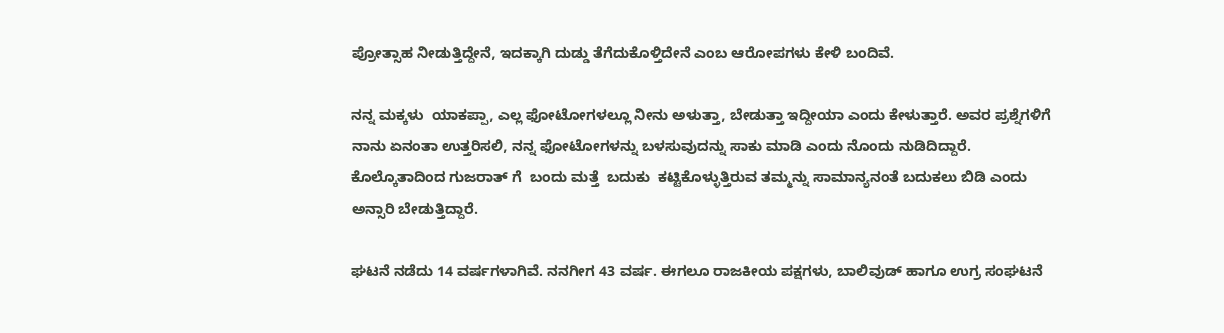ಪ್ರೋತ್ಸಾಹ ನೀಡುತ್ತಿದ್ದೇನೆ, ಇದಕ್ಕಾಗಿ ದುಡ್ಡು ತೆಗೆದುಕೊಳ್ತಿದೇನೆ ಎಂಬ ಆರೋಪಗಳು ಕೇಳಿ ಬಂದಿವೆ.

ನನ್ನ ಮಕ್ಕಳು  ಯಾಕಪ್ಪಾ, ಎಲ್ಲ ಫೋಟೋಗಳಲ್ಲೂ ನೀನು ಅಳುತ್ತಾ, ಬೇಡುತ್ತಾ ಇದ್ದೀಯಾ ಎಂದು ಕೇಳುತ್ತಾರೆ. ಅವರ ಪ್ರಶ್ನೆಗಳಿಗೆ ನಾನು ಏನಂತಾ ಉತ್ತರಿಸಲಿ, ನನ್ನ ಫೋಟೋಗಳನ್ನು ಬಳಸುವುದನ್ನು ಸಾಕು ಮಾಡಿ ಎಂದು ನೊಂದು ನುಡಿದಿದ್ದಾರೆ.  ಕೊಲ್ಕೊತಾದಿಂದ ಗುಜರಾತ್ ಗೆ  ಬಂದು ಮತ್ತೆ  ಬದುಕು  ಕಟ್ಟಿಕೊಳ್ಳುತ್ತಿರುವ ತಮ್ಮನ್ನು ಸಾಮಾನ್ಯನಂತೆ ಬದುಕಲು ಬಿಡಿ ಎಂದು ಅನ್ಸಾರಿ ಬೇಡುತ್ತಿದ್ದಾರೆ.

ಘಟನೆ ನಡೆದು 14 ವರ್ಷಗಳಾಗಿವೆ. ನನಗೀಗ 43 ವರ್ಷ. ಈಗಲೂ ರಾಜಕೀಯ ಪಕ್ಷಗಳು, ಬಾಲಿವುಡ್‌ ಹಾಗೂ ಉಗ್ರ ಸಂಘಟನೆ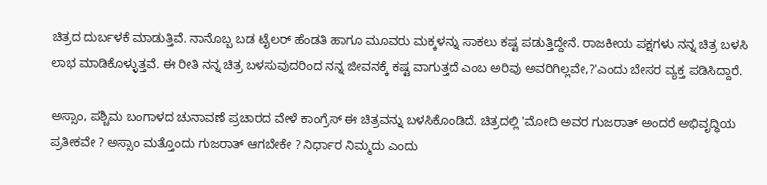ಚಿತ್ರದ ದುರ್ಬಳಕೆ ಮಾಡುತ್ತಿವೆ. ನಾನೊಬ್ಬ ಬಡ ಟೈಲರ್‌ ಹೆಂಡತಿ ಹಾಗೂ ಮೂವರು ಮಕ್ಕಳನ್ನು ಸಾಕಲು ಕಷ್ಟ ಪಡುತ್ತಿದ್ದೇನೆ. ರಾಜಕೀಯ ಪಕ್ಷಗಳು ನನ್ನ ಚಿತ್ರ ಬಳಸಿ ಲಾಭ ಮಾಡಿಕೊಳ್ಳುತ್ತವೆ. ಈ ರೀತಿ ನನ್ನ ಚಿತ್ರ ಬಳಸುವುದರಿಂದ ನನ್ನ ಜೀವನಕ್ಕೆ ಕಷ್ಟ ವಾಗುತ್ತದೆ ಎಂಬ ಅರಿವು ಅವರಿಗಿಲ್ಲವೇ,?'ಎಂದು ಬೇಸರ ವ್ಯಕ್ತ ಪಡಿಸಿದ್ದಾರೆ.

ಅಸ್ಸಾಂ, ಪಶ್ಚಿಮ ಬಂಗಾಳದ ಚುನಾವಣೆ ಪ್ರಚಾರದ ವೇಳೆ ಕಾಂಗ್ರೆಸ್‌ ಈ ಚಿತ್ರವನ್ನು ಬಳಸಿಕೊಂಡಿದೆ. ಚಿತ್ರದಲ್ಲಿ 'ಮೋದಿ ಅವರ ಗುಜರಾತ್ ಅಂದರೆ ಅಭಿವೃದ್ಧಿಯ ಪ್ರತೀಕವೇ ? ಅಸ್ಸಾಂ ಮತ್ತೊಂದು ಗುಜರಾತ್‌ ಆಗಬೇಕೇ ? ನಿರ್ಧಾರ ನಿಮ್ಮದು ಎಂದು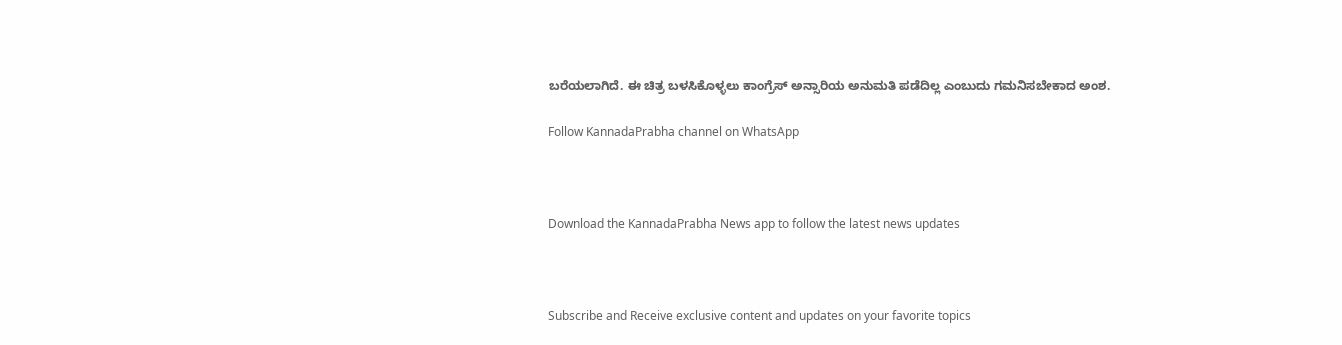ಬರೆಯಲಾಗಿದೆ. ಈ ಚಿತ್ರ ಬಳಸಿಕೊಳ್ಳಲು ಕಾಂಗ್ರೆಸ್‌ ಅನ್ಸಾರಿಯ ಅನುಮತಿ ಪಡೆದಿಲ್ಲ ಎಂಬುದು ಗಮನಿಸಬೇಕಾದ ಅಂಶ.

Follow KannadaPrabha channel on WhatsApp



Download the KannadaPrabha News app to follow the latest news updates



Subscribe and Receive exclusive content and updates on your favorite topics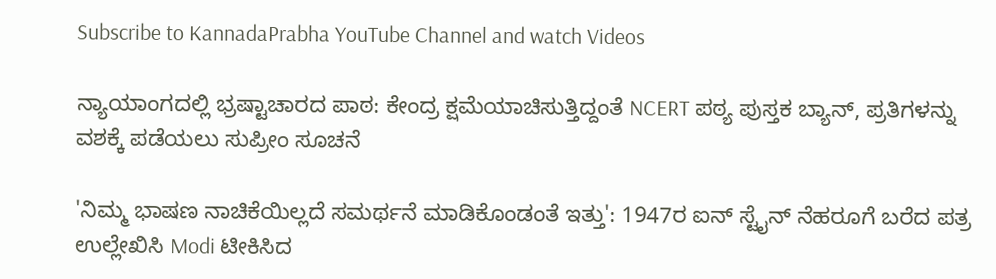Subscribe to KannadaPrabha YouTube Channel and watch Videos

ನ್ಯಾಯಾಂಗದಲ್ಲಿ ಭ್ರಷ್ಟಾಚಾರದ ಪಾಠ: ಕೇಂದ್ರ ಕ್ಷಮೆಯಾಚಿಸುತ್ತಿದ್ದಂತೆ NCERT ಪಠ್ಯ ಪುಸ್ತಕ ಬ್ಯಾನ್, ಪ್ರತಿಗಳನ್ನು ವಶಕ್ಕೆ ಪಡೆಯಲು ಸುಪ್ರೀಂ ಸೂಚನೆ

'ನಿಮ್ಮ ಭಾಷಣ ನಾಚಿಕೆಯಿಲ್ಲದೆ ಸಮರ್ಥನೆ ಮಾಡಿಕೊಂಡಂತೆ ಇತ್ತು': 1947ರ ಐನ್ ಸ್ಟೈನ್ ನೆಹರೂಗೆ ಬರೆದ ಪತ್ರ ಉಲ್ಲೇಖಿಸಿ Modi ಟೀಕಿಸಿದ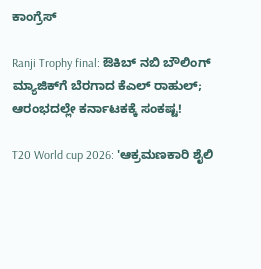ಕಾಂಗ್ರೆಸ್

Ranji Trophy final: ಔಕಿಬ್ ನಬಿ ಬೌಲಿಂಗ್ ಮ್ಯಾಜಿಕ್‌ಗೆ ಬೆರಗಾದ ಕೆಎಲ್ ರಾಹುಲ್; ಆರಂಭದಲ್ಲೇ ಕರ್ನಾಟಕಕ್ಕೆ ಸಂಕಷ್ಟ!

T20 World cup 2026: 'ಆಕ್ರಮಣಕಾರಿ ಶೈಲಿ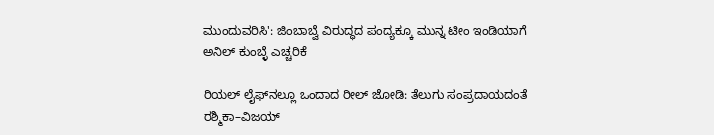ಮುಂದುವರಿಸಿ': ಜಿಂಬಾಬ್ವೆ ವಿರುದ್ಧದ ಪಂದ್ಯಕ್ಕೂ ಮುನ್ನ ಟೀಂ ಇಂಡಿಯಾಗೆ ಅನಿಲ್ ಕುಂಬ್ಳೆ ಎಚ್ಚರಿಕೆ

ರಿಯಲ್ ಲೈಫ್‌ನಲ್ಲೂ ಒಂದಾದ ರೀಲ್ ಜೋಡಿ: ತೆಲುಗು ಸಂಪ್ರದಾಯದಂತೆ ರಶ್ಮಿಕಾ–ವಿಜಯ್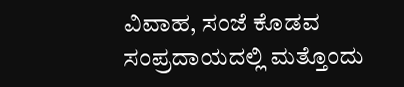ವಿವಾಹ, ಸಂಜೆ ಕೊಡವ ಸಂಪ್ರದಾಯದಲ್ಲಿ ಮತ್ತೊಂದು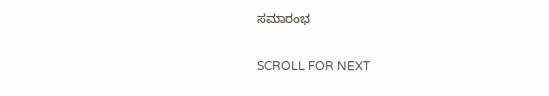ಸಮಾರಂಭ

SCROLL FOR NEXT